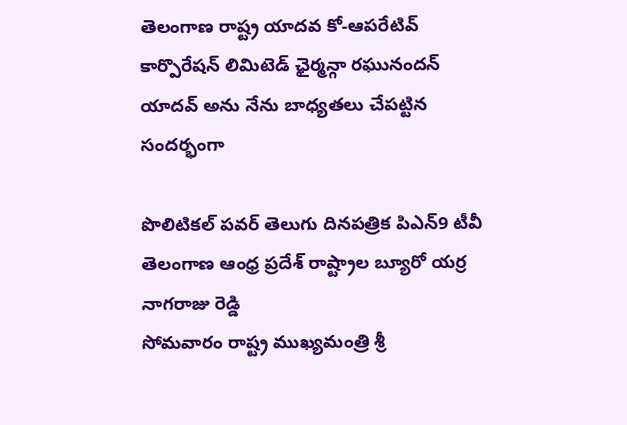తెలంగాణ రాష్ట్ర యాదవ కో-ఆపరేటివ్ కార్పొరేషన్ లిమిటెడ్ ఛైర్మన్గా రఘునందన్ యాదవ్ అను నేను బాధ్యతలు చేపట్టిన సందర్భంగా

పొలిటికల్ పవర్ తెలుగు దినపత్రిక పిఎన్9 టీవీ తెలంగాణ ఆంధ్ర ప్రదేశ్ రాష్ట్రాల బ్యూరో యర్ర నాగరాజు రెడ్డి
సోమవారం రాష్ట్ర ముఖ్యమంత్రి శ్రీ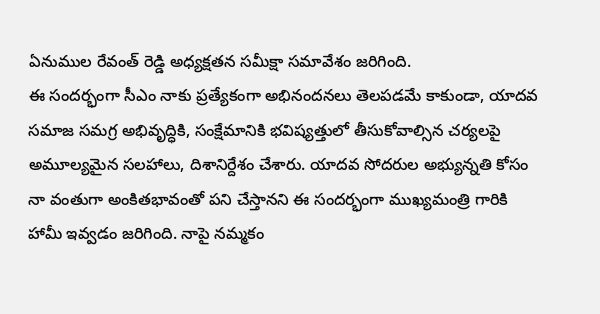ఏనుముల రేవంత్ రెడ్డి అధ్యక్షతన సమీక్షా సమావేశం జరిగింది.
ఈ సందర్భంగా సీఎం నాకు ప్రత్యేకంగా అభినందనలు తెలపడమే కాకుండా, యాదవ సమాజ సమగ్ర అభివృద్ధికి, సంక్షేమానికి భవిష్యత్తులో తీసుకోవాల్సిన చర్యలపై అమూల్యమైన సలహాలు, దిశానిర్దేశం చేశారు. యాదవ సోదరుల అభ్యున్నతి కోసం నా వంతుగా అంకితభావంతో పని చేస్తానని ఈ సందర్భంగా ముఖ్యమంత్రి గారికి హామీ ఇవ్వడం జరిగింది. నాపై నమ్మకం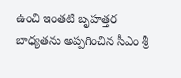ఉంచి ఇంతటి బృహత్తర బాధ్యతను అప్పగించిన సీఎం శ్రీ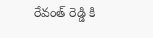రేవంత్ రెడ్డి కి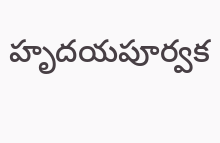హృదయపూర్వక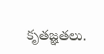కృతజ్ఞతలు.